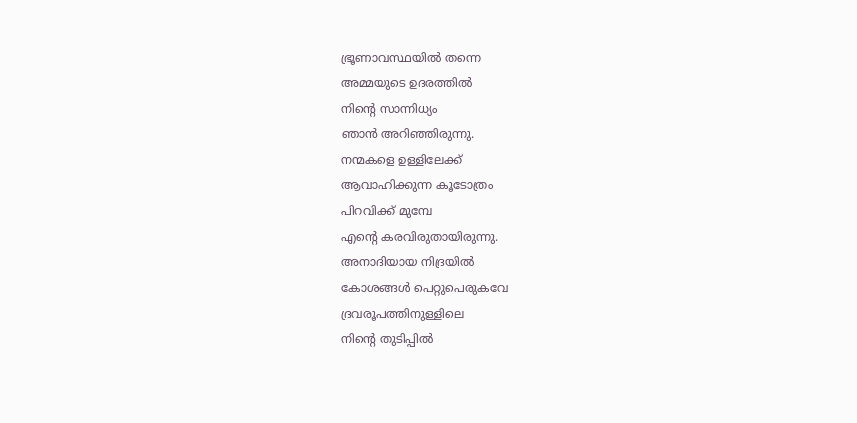ഭ്രൂണാവസ്ഥയിൽ തന്നെ
അമ്മയുടെ ഉദരത്തിൽ
നിൻ്റെ സാന്നിധ്യം
ഞാൻ അറിഞ്ഞിരുന്നു.
നന്മകളെ ഉള്ളിലേക്ക്
ആവാഹിക്കുന്ന കൂടോത്രം
പിറവിക്ക് മുമ്പേ
എൻ്റെ കരവിരുതായിരുന്നു.
അനാദിയായ നിദ്രയിൽ
കോശങ്ങൾ പെറ്റുപെരുകവേ
ദ്രവരൂപത്തിനുള്ളിലെ
നിൻ്റെ തുടിപ്പിൽ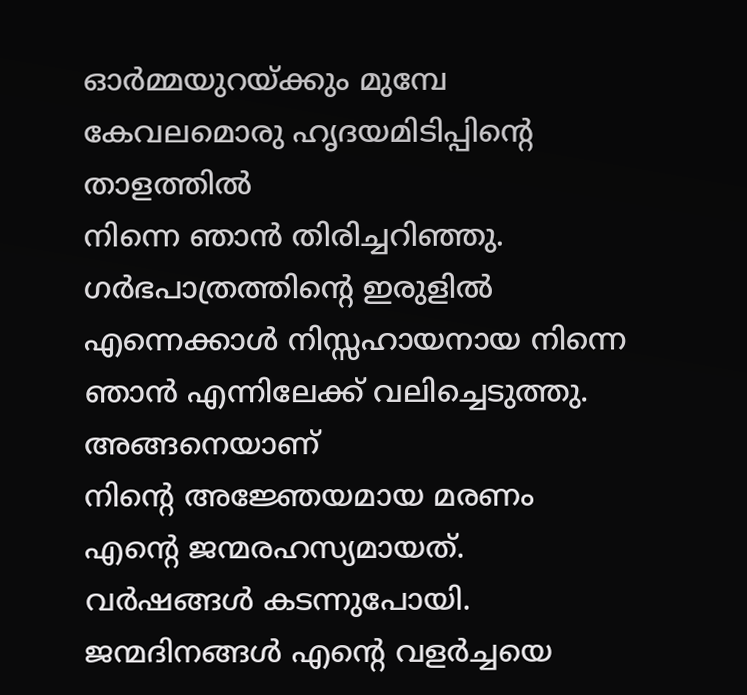ഓർമ്മയുറയ്ക്കും മുമ്പേ
കേവലമൊരു ഹൃദയമിടിപ്പിൻ്റെ താളത്തിൽ
നിന്നെ ഞാൻ തിരിച്ചറിഞ്ഞു.
ഗർഭപാത്രത്തിൻ്റെ ഇരുളിൽ
എന്നെക്കാൾ നിസ്സഹായനായ നിന്നെ
ഞാൻ എന്നിലേക്ക് വലിച്ചെടുത്തു.
അങ്ങനെയാണ്
നിൻ്റെ അജ്ഞേയമായ മരണം
എൻ്റെ ജന്മരഹസ്യമായത്.
വർഷങ്ങൾ കടന്നുപോയി.
ജന്മദിനങ്ങൾ എൻ്റെ വളർച്ചയെ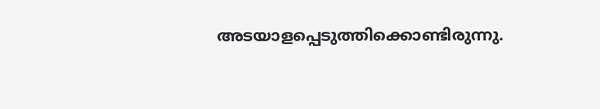അടയാളപ്പെടുത്തിക്കൊണ്ടിരുന്നു.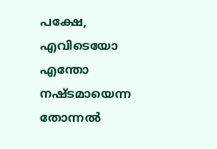പക്ഷേ, എവിടെയോ എന്തോ
നഷ്ടമായെന്ന തോന്നൽ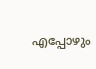എപ്പോഴും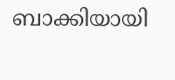ബാക്കിയായി